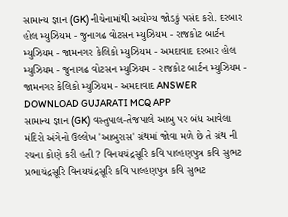સામાન્ય જ્ઞાન (GK) નીચેનામાંથી અયોગ્ય જોડકું પસંદ કરો. દરબાર હોલ મ્યુઝિયમ - જુનાગઢ વોટસન મ્યુઝિયમ - રાજકોટ બાર્ટન મ્યુઝિયમ - જામનગર કેલિકો મ્યુઝિયમ - અમદાવાદ દરબાર હોલ મ્યુઝિયમ - જુનાગઢ વોટસન મ્યુઝિયમ - રાજકોટ બાર્ટન મ્યુઝિયમ - જામનગર કેલિકો મ્યુઝિયમ - અમદાવાદ ANSWER DOWNLOAD GUJARATI MCQ APP
સામાન્ય જ્ઞાન (GK) વસ્તુપાલ-તેજપાલે આબુ પર બંધ આવેલા મંદિરો અંગેનો ઉલ્લેખ 'આબુરાસ' ગ્રંથમાં જોવા મળે છે તે ગ્રંથ ની રચના કોણે કરી હતી ? વિનયચંદ્રસૂરિ કવિ પાલ્હણપુત્ર કવિ સુભટ પ્રભાચંદ્રસૂરિ વિનયચંદ્રસૂરિ કવિ પાલ્હણપુત્ર કવિ સુભટ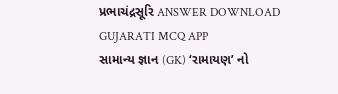પ્રભાચંદ્રસૂરિ ANSWER DOWNLOAD GUJARATI MCQ APP
સામાન્ય જ્ઞાન (GK) ‘રામાયણ’ નો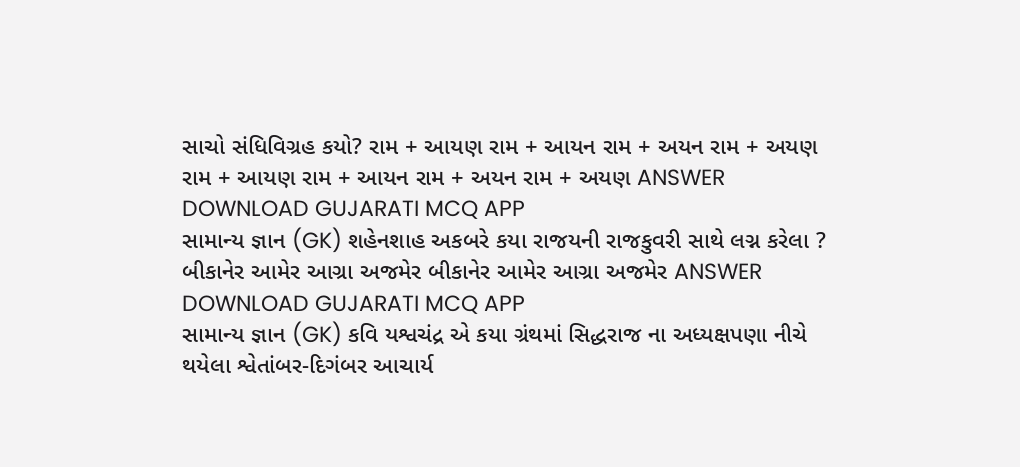સાચો સંધિવિગ્રહ કયો? રામ + આયણ રામ + આયન રામ + અયન રામ + અયણ રામ + આયણ રામ + આયન રામ + અયન રામ + અયણ ANSWER DOWNLOAD GUJARATI MCQ APP
સામાન્ય જ્ઞાન (GK) શહેનશાહ અકબરે કયા રાજયની રાજકુવરી સાથે લગ્ન કરેલા ? બીકાનેર આમેર આગ્રા અજમેર બીકાનેર આમેર આગ્રા અજમેર ANSWER DOWNLOAD GUJARATI MCQ APP
સામાન્ય જ્ઞાન (GK) કવિ યશ્વચંદ્ર એ કયા ગ્રંથમાં સિદ્ધરાજ ના અધ્યક્ષપણા નીચે થયેલા શ્વેતાંબર-દિગંબર આચાર્ય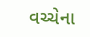વચ્ચેના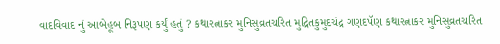વાદવિવાદ નું આબેહૂબ નિરૂપણ કર્યું હતું ? કથારત્નાકર મુનિસુવ્રતચરિત મુદ્રિતકુમુદચંદ્ર ગણદપૅણ કથારત્નાકર મુનિસુવ્રતચરિત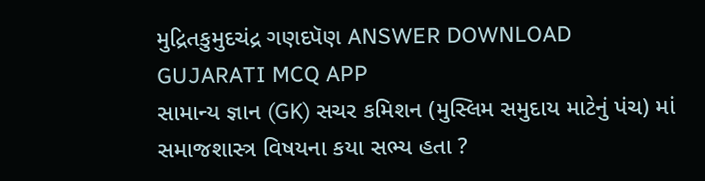મુદ્રિતકુમુદચંદ્ર ગણદપૅણ ANSWER DOWNLOAD GUJARATI MCQ APP
સામાન્ય જ્ઞાન (GK) સચર કમિશન (મુસ્લિમ સમુદાય માટેનું પંચ) માં સમાજશાસ્ત્ર વિષયના કયા સભ્ય હતા ?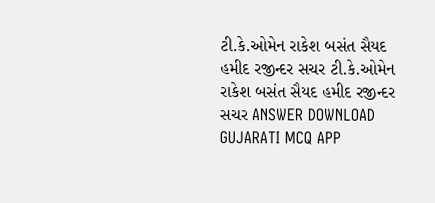ટી.કે.ઓમેન રાકેશ બસંત સૈયદ હમીદ રજીન્દર સચર ટી.કે.ઓમેન રાકેશ બસંત સૈયદ હમીદ રજીન્દર સચર ANSWER DOWNLOAD GUJARATI MCQ APP